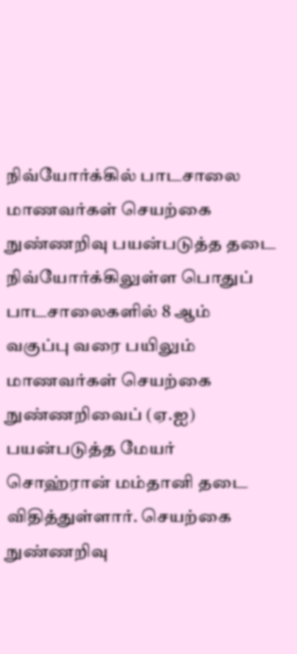நிவ்யோர்க்கில் பாடசாலை மாணவர்கள் செயற்கை நுண்ணறிவு பயன்படுத்த தடை
நிவ்யோர்க்கிலுள்ள பொதுப் பாடசாலைகளில் 8 ஆம் வகுப்பு வரை பயிலும் மாணவர்கள் செயற்கை நுண்ணறிவைப் (ஏ.ஐ) பயன்படுத்த மேயர் சொஹ்ரான் மம்தானி தடை விதித்துள்ளார். செயற்கை நுண்ணறிவு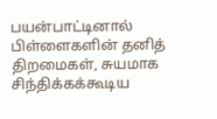பயன்பாட்டினால் பிள்ளைகளின் தனித் திறமைகள், சுயமாக சிந்திக்கக்கூடிய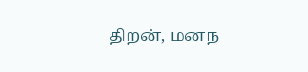திறன், மனந